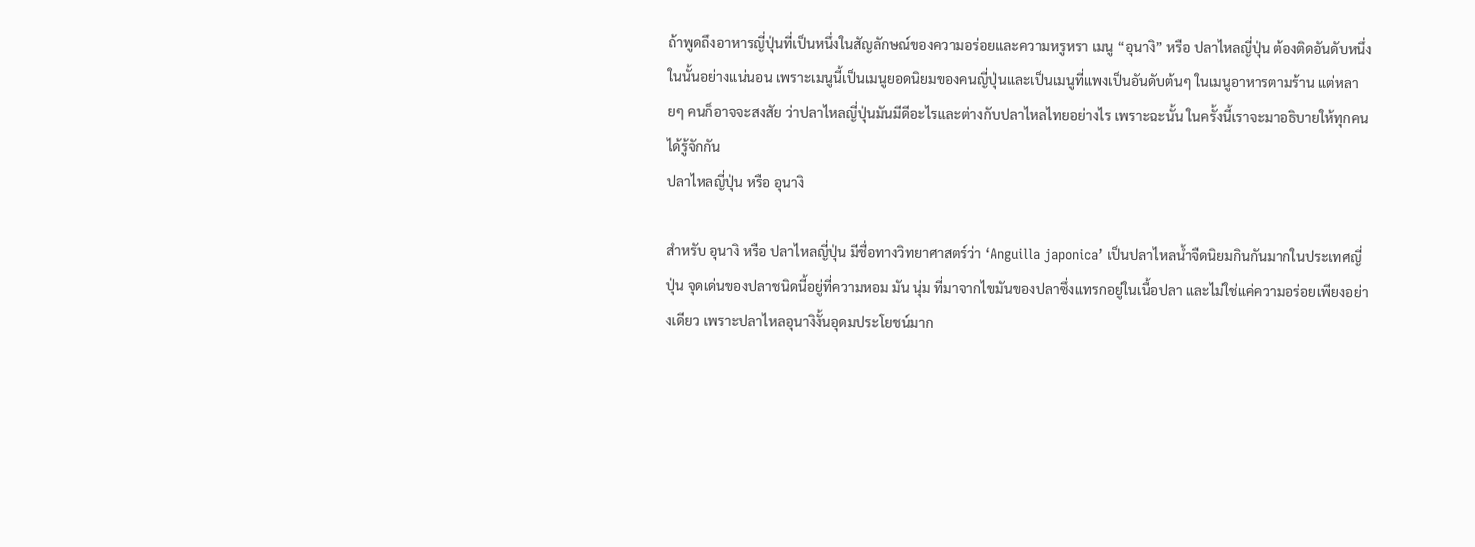ถ้าพูดถึงอาหารญี่ปุ่นที่เป็นหนึ่งในสัญลักษณ์ของความอร่อยและความหรูหรา เมนู “อุนางิ” หรือ ปลาไหลญี่ปุ่น ต้องติดอันดับหนึ่งในนั้นอย่างแน่นอน เพราะเมนูนี้เป็นเมนูยอดนิยมของคนญี่ปุ่นและเป็นเมนูที่แพงเป็นอันดับต้นๆ ในเมนูอาหารตามร้าน แต่หลายๆ คนก็อาจจะสงสัย ว่าปลาไหลญี่ปุ่นมันมีดีอะไรและต่างกับปลาไหลไทยอย่างไร เพราะฉะนั้น ในครั้งนี้เราจะมาอธิบายให้ทุกคนได้รู้จักกัน
ปลาไหลญี่ปุ่น หรือ อุนางิ

สำหรับ อุนางิ หรือ ปลาไหลญี่ปุ่น มีชื่อทางวิทยาศาสตร์ว่า ‘Anguilla japonica’ เป็นปลาไหลน้ำจืดนิยมกินกันมากในประเทศญี่ปุ่น จุดเด่นของปลาชนิดนี้อยู่ที่ความหอม มัน นุ่ม ที่มาจากไขมันของปลาซึ่งแทรกอยู่ในเนื้อปลา และไม่ใช่แค่ความอร่อยเพียงอย่างเดียว เพราะปลาไหลอุนางิงั้นอุดมประโยชน์มาก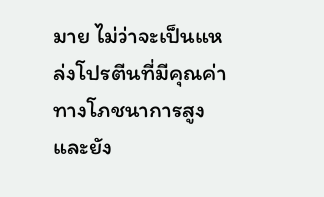มาย ไม่ว่าจะเป็นแหล่งโปรตีนที่มีคุณค่าทางโภชนาการสูง และยัง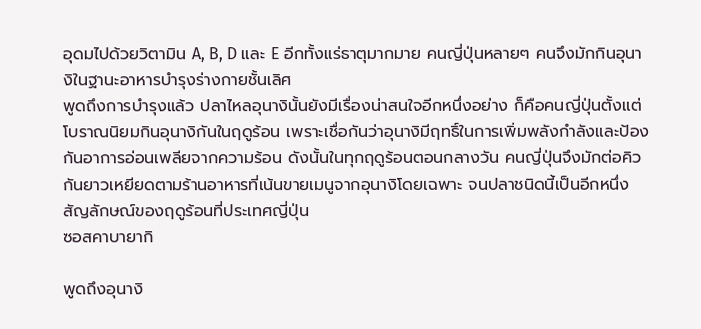อุดมไปด้วยวิตามิน A, B, D และ E อีกทั้งแร่ธาตุมากมาย คนญี่ปุ่นหลายๆ คนจึงมักกินอุนางิในฐานะอาหารบำรุงร่างกายชั้นเลิศ
พูดถึงการบำรุงแล้ว ปลาไหลอุนางินั้นยังมีเรื่องน่าสนใจอีกหนึ่งอย่าง ก็คือคนญี่ปุ่นตั้งแต่โบราณนิยมกินอุนางิกันในฤดูร้อน เพราะเชื่อกันว่าอุนางิมีฤทธิ์ในการเพิ่มพลังกำลังและป้องกันอาการอ่อนเพลียจากความร้อน ดังนั้นในทุกฤดูร้อนตอนกลางวัน คนญี่ปุ่นจึงมักต่อคิวกันยาวเหยียดตามร้านอาหารที่เน้นขายเมนูจากอุนางิโดยเฉพาะ จนปลาชนิดนี้เป็นอีกหนึ่งสัญลักษณ์ของฤดูร้อนที่ประเทศญี่ปุ่น
ซอสคาบายากิ

พูดถึงอุนางิ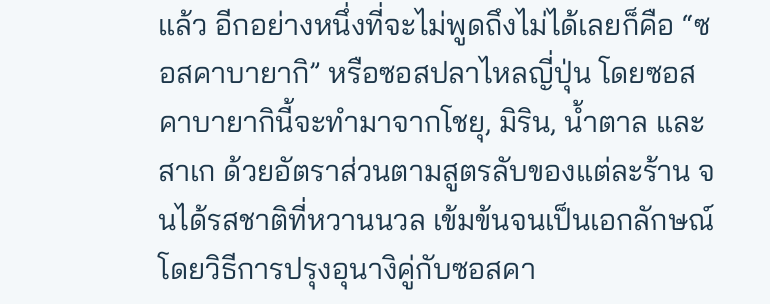แล้ว อีกอย่างหนึ่งที่จะไม่พูดถึงไม่ได้เลยก็คือ “ซอสคาบายากิ” หรือซอสปลาไหลญี่ปุ่น โดยซอสคาบายากินี้จะทำมาจากโชยุ, มิริน, น้ำตาล และสาเก ด้วยอัตราส่วนตามสูตรลับของแต่ละร้าน จนได้รสชาติที่หวานนวล เข้มข้นจนเป็นเอกลักษณ์
โดยวิธีการปรุงอุนางิคู่กับซอสคา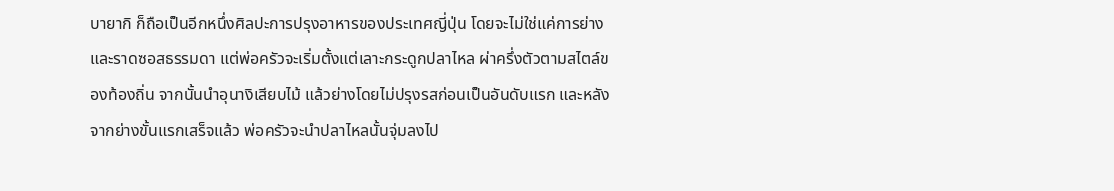บายากิ ก็ถือเป็นอีกหนึ่งศิลปะการปรุงอาหารของประเทศญี่ปุ่น โดยจะไม่ใช่แค่การย่างและราดซอสธรรมดา แต่พ่อครัวจะเริ่มตั้งแต่เลาะกระดูกปลาไหล ผ่าครึ่งตัวตามสไตล์ของท้องถิ่น จากนั้นนำอุนางิเสียบไม้ แล้วย่างโดยไม่ปรุงรสก่อนเป็นอันดับแรก และหลังจากย่างขั้นแรกเสร็จแล้ว พ่อครัวจะนำปลาไหลนั้นจุ่มลงไป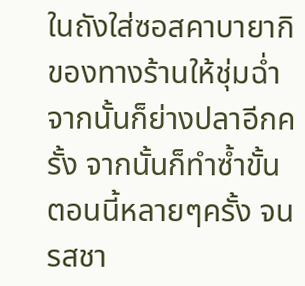ในถังใส่ซอสคาบายากิของทางร้านให้ชุ่มฉ่ำจากนั้นก็ย่างปลาอีกครั้ง จากนั้นก็ทำซ้ำขั้นตอนนี้หลายๆครั้ง จนรสชา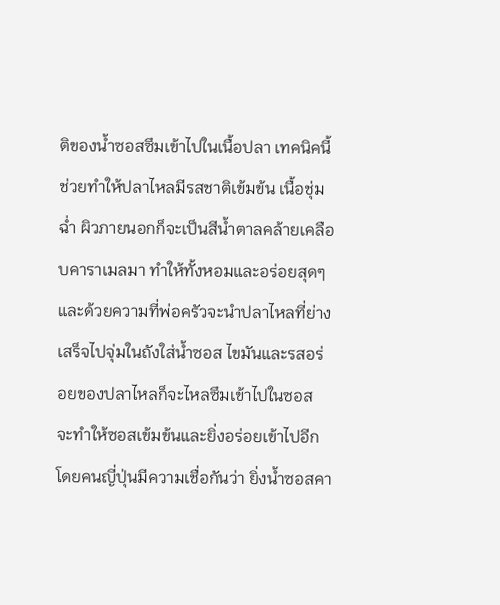ติของน้ำซอสซึมเข้าไปในเนื้อปลา เทคนิคนี้ช่วยทำให้ปลาไหลมีรสชาติเข้มข้น เนื้อชุ่มฉ่ำ ผิวภายนอกก็จะเป็นสีน้ำตาลคล้ายเคลือบคาราเมลมา ทำให้ทั้งหอมและอร่อยสุดๆ
และด้วยความที่พ่อครัวจะนำปลาไหลที่ย่างเสร็จไปจุ่มในถังใส่น้ำซอส ไขมันและรสอร่อยของปลาไหลก็จะไหลซึมเข้าไปในซอส จะทำให้ซอสเข้มข้นและยิ่งอร่อยเข้าไปอีก โดยคนญี่ปุ่นมีความเชื่อกันว่า ยิ่งน้ำซอสคา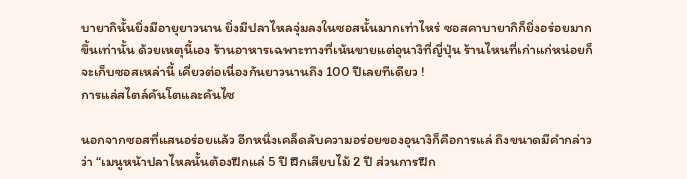บายากินั้นยิ่งมีอายุยาวนาน ยิ่งมีปลาไหลจุ่มลงในซอสนั้นมากเท่าไหร่ ซอสคาบายากิก็ยิ่งอร่อยมากขึ้นเท่านั้น ด้วยเหตุนี้เอง ร้านอาหารเฉพาะทางที่เน้นขายแต่อุนางิที่ญี่ปุ่น ร้านไหนที่เก่าแก่หน่อยก็จะเก็บซอสเหล่านี้ เคี่ยวต่อเนื่องกันยาวนานถึง 100 ปีเลยทีเดียว !
การแล่สไตล์คันโตและคันไซ

นอกจากซอสที่แสนอร่อยแล้ว อีกหนึ่งเคล็ดลับความอร่อยของอุนางิก็คือการแล่ ถึงขนาดมีคำกล่าวว่า “เมนูหน้าปลาไหลนั้นต้องฝึกแล่ 5 ปี ฝึกเสียบไม้ 2 ปี ส่วนการฝึก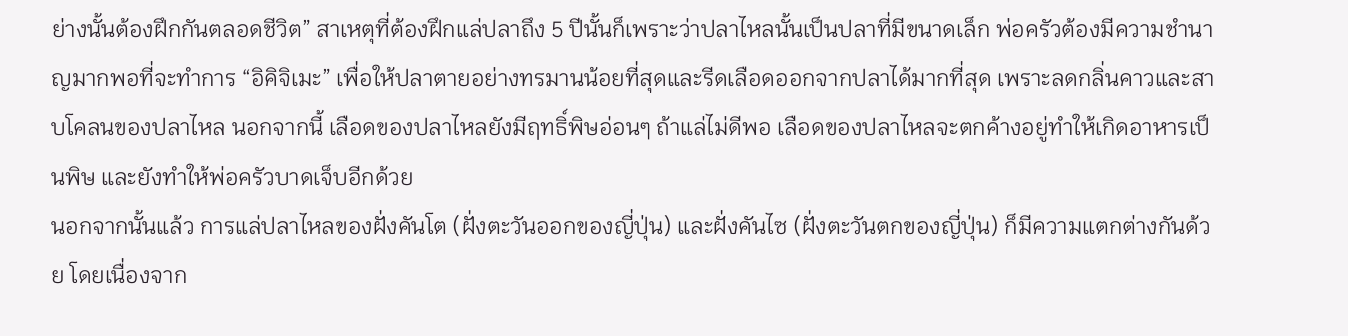ย่างนั้นต้องฝึกกันตลอดชีวิต” สาเหตุที่ต้องฝึกแล่ปลาถึง 5 ปีนั้นก็เพราะว่าปลาไหลนั้นเป็นปลาที่มีขนาดเล็ก พ่อครัวต้องมีความชำนาญมากพอที่จะทำการ “อิคิจิเมะ” เพื่อให้ปลาตายอย่างทรมานน้อยที่สุดและรีดเลือดออกจากปลาได้มากที่สุด เพราะลดกลิ่นคาวและสาบโคลนของปลาไหล นอกจากนี้ เลือดของปลาไหลยังมีฤทธิ์พิษอ่อนๆ ถ้าแล่ไม่ดีพอ เลือดของปลาไหลจะตกค้างอยู่ทำให้เกิดอาหารเป็นพิษ และยังทำให้พ่อครัวบาดเจ็บอีกด้วย
นอกจากนั้นแล้ว การแล่ปลาไหลของฝั่งคันโต (ฝั่งตะวันออกของญี่ปุ่น) และฝั่งคันไซ (ฝั่งตะวันตกของญี่ปุ่น) ก็มีความแตกต่างกันด้วย โดยเนื่องจาก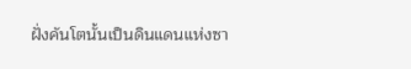ฝั่งคันโตนั้นเป็นดินแดนแห่งซา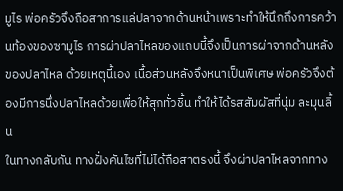มูไร พ่อครัวจึงถือสาการแล่ปลาจากด้านหน้าเพราะทำให้นึกถึงการคว้านท้องของซามูไร การผ่าปลาไหลของแถบนี้จึงเป็นการผ่าจากด้านหลังของปลาไหล ด้วยเหตุนี้เอง เนื้อส่วนหลังจึงหนาเป็นพิเศษ พ่อครัวจึงต้องมีการนึ่งปลาไหลด้วยเพื่อให้สุกทั่วชิ้น ทำให้ได้รสสัมผัสที่นุ่ม ละมุนลิ้น
ในทางกลับกัน ทางฝั่งคันไซที่ไม่ได้ถือสาตรงนี้ จึงผ่าปลาไหลจากทาง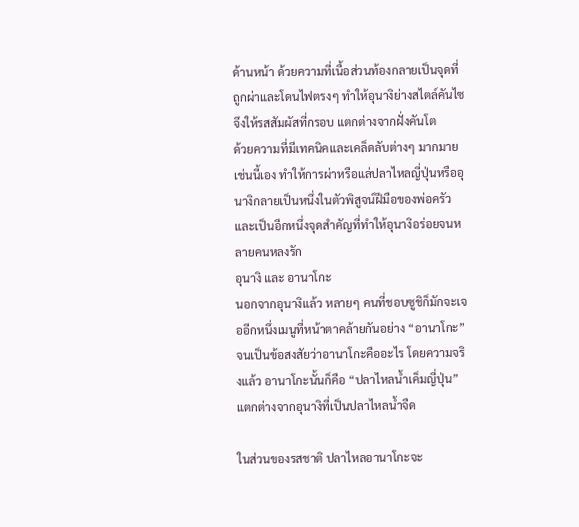ด้านหน้า ด้วยความที่เนื้อส่วนท้องกลายเป็นจุดที่ถูกผ่าและโดนไฟตรงๆ ทำให้อุนางิย่างสไตล์คันไซจึงให้รสสัมผัสที่กรอบ แตกต่างจากฝั่งคันโต
ด้วยความที่มีเทคนิคและเคล็ดลับต่างๆ มากมายเช่นนี้เอง ทำให้การผ่าหรือแล่ปลาไหลญี่ปุ่นหรืออุนางิกลายเป็นหนึ่งในตัวพิสูจน์ฝีมือของพ่อครัว และเป็นอีกหนึ่งจุดสำคัญที่ทำให้อุนางิอร่อยจนหลายคนหลงรัก
อุนางิ และ อานาโกะ
นอกจากอุนางิแล้ว หลายๆ คนที่ชอบซูชิก็มักจะเจออีกหนึ่งเมนูที่หน้าตาคล้ายกันอย่าง “อานาโกะ” จนเป็นข้อสงสัยว่าอานาโกะคืออะไร โดยความจริงแล้ว อานาโกะนั้นก็คือ “ปลาไหลน้ำเค็มญี่ปุ่น” แตกต่างจากอุนางิที่เป็นปลาไหลน้ำจืด

ในส่วนของรสชาติ ปลาไหลอานาโกะจะ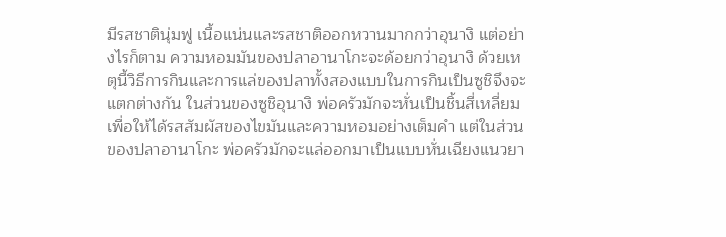มีรสชาตินุ่มฟู เนื้อแน่นและรสชาติออกหวานมากกว่าอุนางิ แต่อย่างไรก็ตาม ความหอมมันของปลาอานาโกะจะด้อยกว่าอุนางิ ด้วยเหตุนี้วิธีการกินและการแล่ของปลาทั้งสองแบบในการกินเป็นซูชิจึงจะแตกต่างกัน ในส่วนของซูชิอุนางิ พ่อครัวมักจะหั่นเป็นชิ้นสี่เหลี่ยมเพื่อให้ได้รสสัมผัสของไขมันและความหอมอย่างเต็มคำ แต่ในส่วนของปลาอานาโกะ พ่อครัวมักจะแล่ออกมาเป็นแบบหั่นเฉียงแนวยา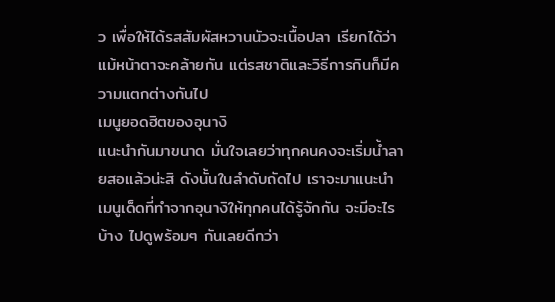ว เพื่อให้ได้รสสัมผัสหวานนัวจะเนื้อปลา เรียกได้ว่าแม้หน้าตาจะคล้ายกัน แต่รสชาติและวิธีการกินก็มีความแตกต่างกันไป
เมนูยอดฮิตของอุนางิ
แนะนำกันมาขนาด มั่นใจเลยว่าทุกคนคงจะเริ่มน้ำลายสอแล้วน่ะสิ ดังนั้นในลำดับถัดไป เราจะมาแนะนำเมนูเด็ดที่ทำจากอุนางิให้ทุกคนได้รู้จักกัน จะมีอะไรบ้าง ไปดูพร้อมๆ กันเลยดีกว่า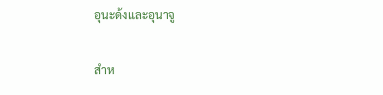อุนะด้งและอุนาจู

สำห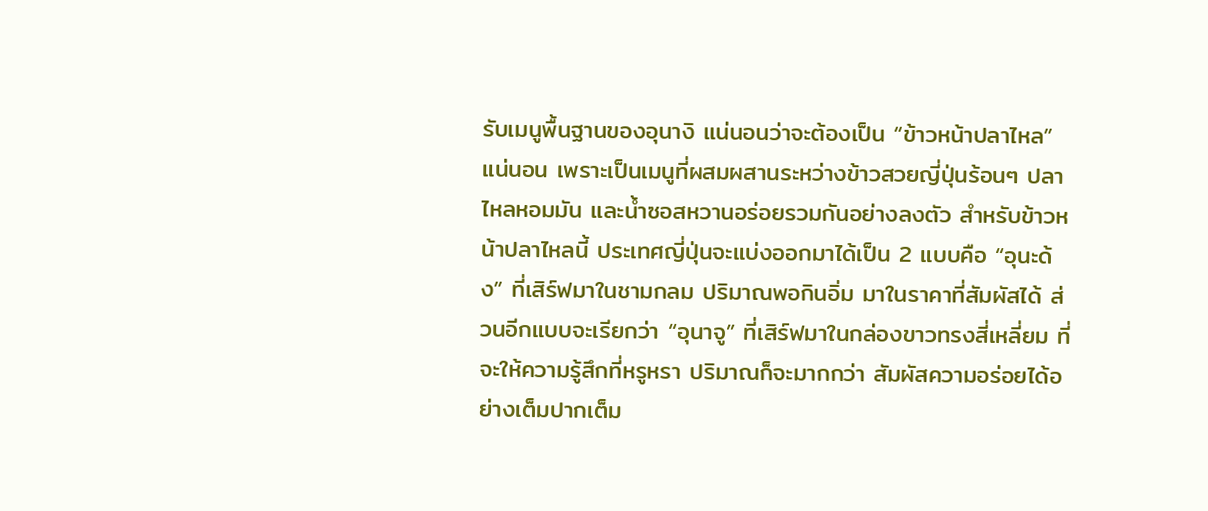รับเมนูพื้นฐานของอุนางิ แน่นอนว่าจะต้องเป็น “ข้าวหน้าปลาไหล” แน่นอน เพราะเป็นเมนูที่ผสมผสานระหว่างข้าวสวยญี่ปุ่นร้อนๆ ปลาไหลหอมมัน และน้ำซอสหวานอร่อยรวมกันอย่างลงตัว สำหรับข้าวหน้าปลาไหลนี้ ประเทศญี่ปุ่นจะแบ่งออกมาได้เป็น 2 แบบคือ “อุนะด้ง” ที่เสิร์ฟมาในชามกลม ปริมาณพอกินอิ่ม มาในราคาที่สัมผัสได้ ส่วนอีกแบบจะเรียกว่า “อุนาจู” ที่เสิร์ฟมาในกล่องขาวทรงสี่เหลี่ยม ที่จะให้ความรู้สึกที่หรูหรา ปริมาณก็จะมากกว่า สัมผัสความอร่อยได้อย่างเต็มปากเต็ม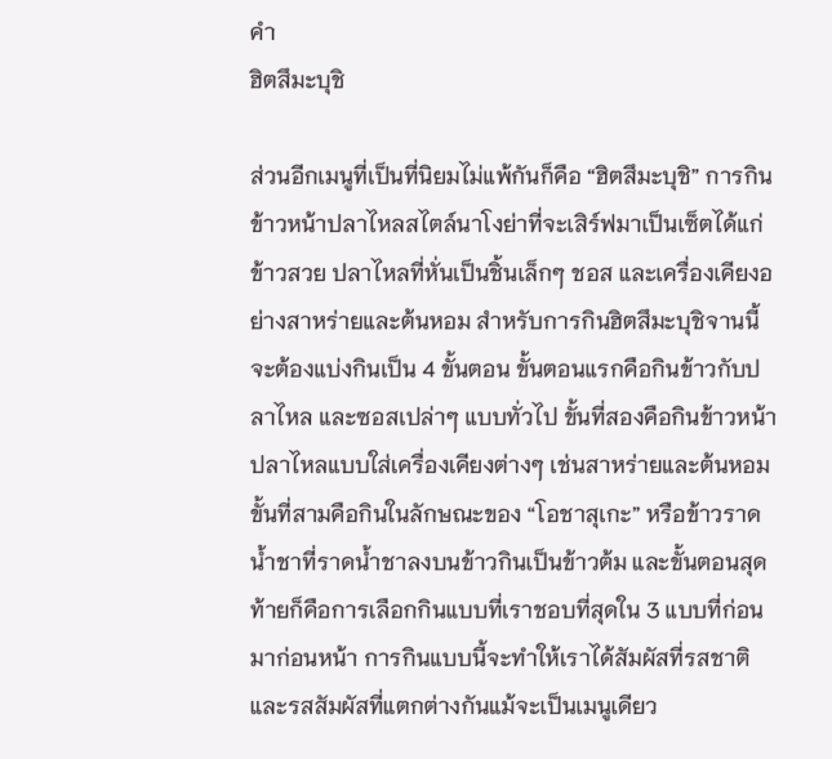คำ
ฮิตสึมะบุชิ

ส่วนอีกเมนูที่เป็นที่นิยมไม่แพ้กันก็คือ “ฮิตสึมะบุชิ” การกินข้าวหน้าปลาไหลสไตล์นาโงย่าที่จะเสิร์ฟมาเป็นเซ็ตได้แก่ข้าวสวย ปลาไหลที่หั่นเป็นชิ้นเล็กๆ ชอส และเครื่องเคียงอย่างสาหร่ายและต้นหอม สำหรับการกินฮิตสึมะบุชิจานนี้ จะต้องแบ่งกินเป็น 4 ขั้นตอน ขั้นตอนแรกคือกินข้าวกับปลาไหล และซอสเปล่าๆ แบบทั่วไป ขั้นที่สองคือกินข้าวหน้าปลาไหลแบบใส่เครื่องเคียงต่างๆ เช่นสาหร่ายและต้นหอม ขั้นที่สามคือกินในลักษณะของ “โอชาสุเกะ” หรือข้าวราดน้ำชาที่ราดน้ำชาลงบนข้าวกินเป็นข้าวต้ม และขั้นตอนสุดท้ายก็คือการเลือกกินแบบที่เราชอบที่สุดใน 3 แบบที่ก่อนมาก่อนหน้า การกินแบบนี้จะทำให้เราได้สัมผัสที่รสชาติและรสสัมผัสที่แตกต่างกันแม้จะเป็นเมนูเดียว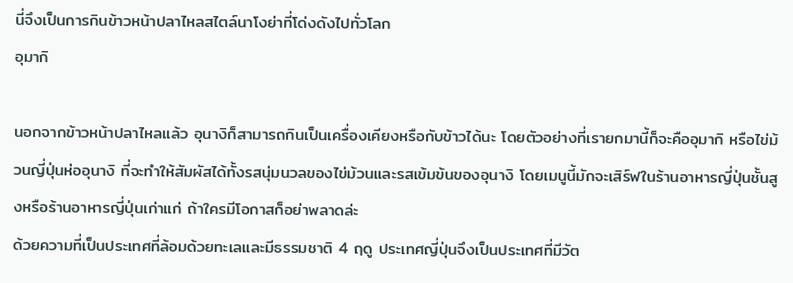นี่จึงเป็นการกินข้าวหน้าปลาไหลสไตล์นาโงย่าที่โด่งดังไปทั่วโลก
อุมากิ

นอกจากข้าวหน้าปลาไหลแล้ว อุนางิก็สามารถกินเป็นเครื่องเคียงหรือกับข้าวได้นะ โดยตัวอย่างที่เรายกมานี้ก็จะคืออุมากิ หรือไข่ม้วนญี่ปุ่นห่ออุนางิ ที่จะทำให้สัมผัสได้ทั้งรสนุ่มนวลของไข่ม้วนและรสเข้มข้นของอุนางิ โดยเมนูนี้มักจะเสิร์ฟในร้านอาหารญี่ปุ่นชั้นสูงหรือร้านอาหารญี่ปุ่นเก่าแก่ ถ้าใครมีโอกาสก็อย่าพลาดล่ะ
ด้วยความที่เป็นประเทศที่ล้อมด้วยทะเลและมีธรรมชาติ 4 ฤดู ประเทศญี่ปุ่นจึงเป็นประเทศที่มีวัต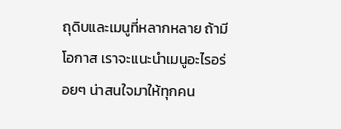ถุดิบและเมนูที่หลากหลาย ถ้ามีโอกาส เราจะแนะนำเมนูอะไรอร่อยๆ น่าสนใจมาให้ทุกคน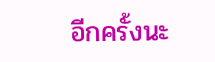อีกครั้งนะ